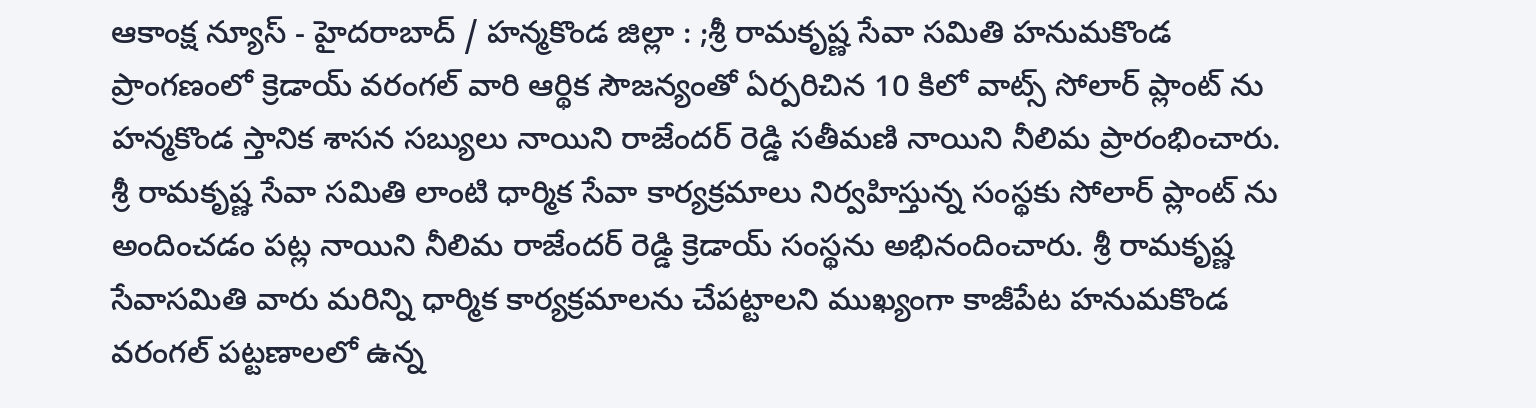ఆకాంక్ష న్యూస్ - హైదరాబాద్ / హన్మకొండ జిల్లా : ;శ్రీ రామకృష్ణ సేవా సమితి హనుమకొండ ప్రాంగణంలో క్రెడాయ్ వరంగల్ వారి ఆర్థిక సౌజన్యంతో ఏర్పరిచిన 10 కిలో వాట్స్ సోలార్ ప్లాంట్ ను హన్మకొండ స్తానిక శాసన సబ్యులు నాయిని రాజేందర్ రెడ్డి సతీమణి నాయిని నీలిమ ప్రారంభించారు. శ్రీ రామకృష్ణ సేవా సమితి లాంటి ధార్మిక సేవా కార్యక్రమాలు నిర్వహిస్తున్న సంస్థకు సోలార్ ప్లాంట్ ను అందించడం పట్ల నాయిని నీలిమ రాజేందర్ రెడ్డి క్రెడాయ్ సంస్థను అభినందించారు. శ్రీ రామకృష్ణ సేవాసమితి వారు మరిన్ని ధార్మిక కార్యక్రమాలను చేపట్టాలని ముఖ్యంగా కాజీపేట హనుమకొండ వరంగల్ పట్టణాలలో ఉన్న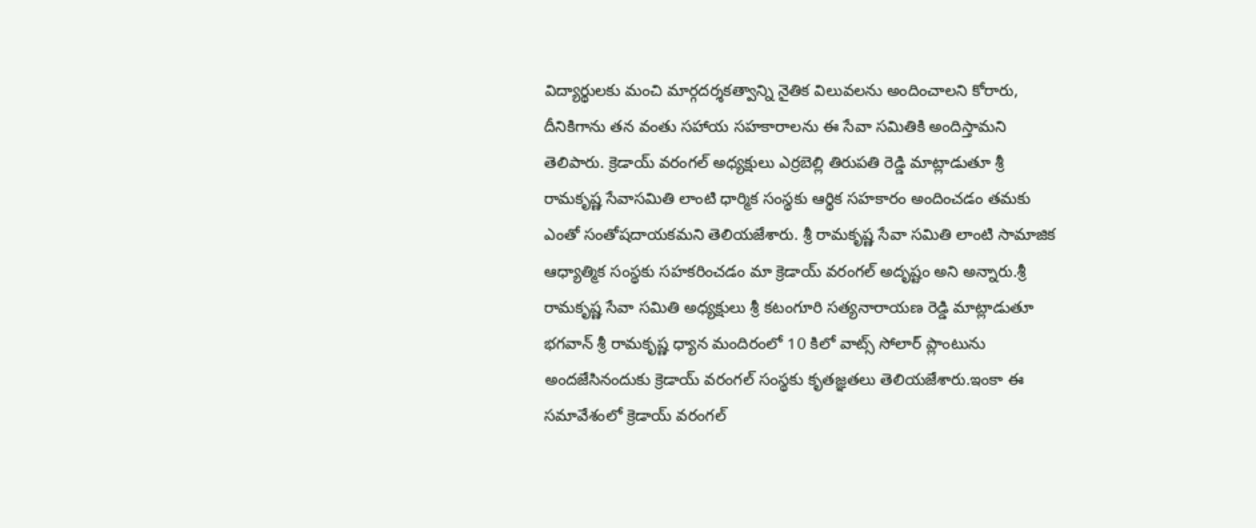విద్యార్థులకు మంచి మార్గదర్శకత్వాన్ని నైతిక విలువలను అందించాలని కోరారు, దీనికిగాను తన వంతు సహాయ సహకారాలను ఈ సేవా సమితికి అందిస్తామని తెలిపారు. క్రెడాయ్ వరంగల్ అధ్యక్షులు ఎర్రబెల్లి తిరుపతి రెడ్డి మాట్లాడుతూ శ్రీ రామకృష్ణ సేవాసమితి లాంటి ధార్మిక సంస్థకు ఆర్థిక సహకారం అందించడం తమకు ఎంతో సంతోషదాయకమని తెలియజేశారు. శ్రీ రామకృష్ణ సేవా సమితి లాంటి సామాజిక ఆధ్యాత్మిక సంస్థకు సహకరించడం మా క్రెడాయ్ వరంగల్ అదృష్టం అని అన్నారు.శ్రీ రామకృష్ణ సేవా సమితి అధ్యక్షులు శ్రీ కటంగూరి సత్యనారాయణ రెడ్డి మాట్లాడుతూ భగవాన్ శ్రీ రామకృష్ణ ధ్యాన మందిరంలో 10 కిలో వాట్స్ సోలార్ ప్లాంటును అందజేసినందుకు క్రెడాయ్ వరంగల్ సంస్థకు కృతజ్ఞతలు తెలియజేశారు.ఇంకా ఈ సమావేశంలో క్రెడాయ్ వరంగల్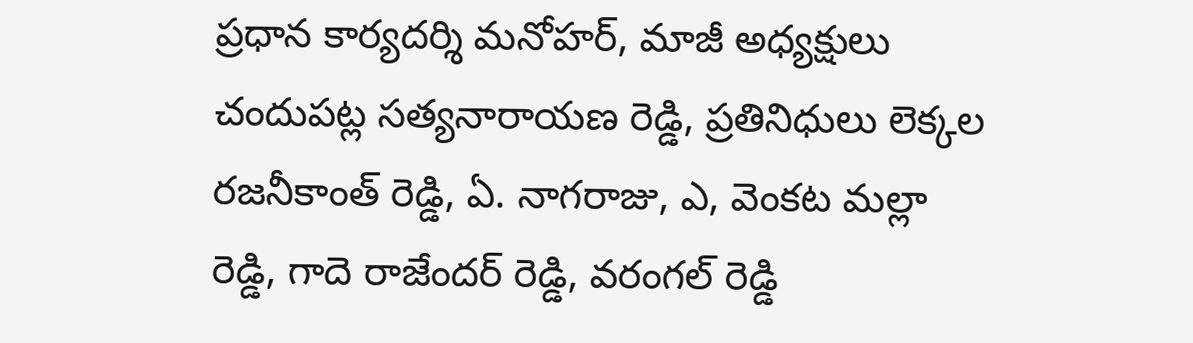ప్రధాన కార్యదర్శి మనోహర్, మాజీ అధ్యక్షులు చందుపట్ల సత్యనారాయణ రెడ్డి, ప్రతినిధులు లెక్కల రజనీకాంత్ రెడ్డి, ఏ. నాగరాజు, ఎ, వెంకట మల్లా రెడ్డి, గాదె రాజేందర్ రెడ్డి, వరంగల్ రెడ్డి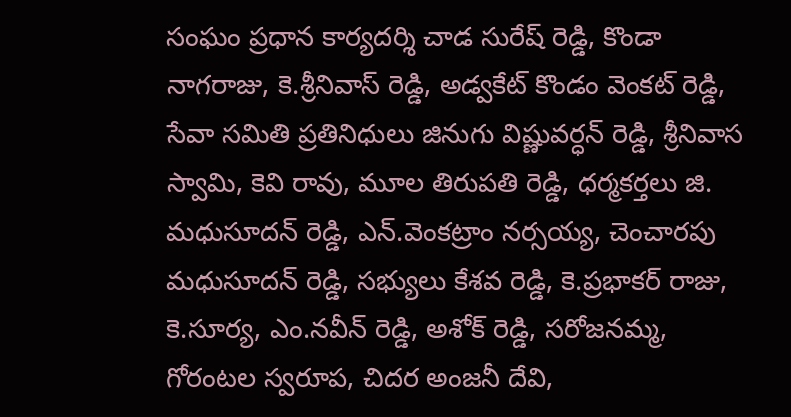సంఘం ప్రధాన కార్యదర్శి చాడ సురేష్ రెడ్డి, కొండా నాగరాజు, కె.శ్రీనివాస్ రెడ్డి, అడ్వకేట్ కొండం వెంకట్ రెడ్డి, సేవా సమితి ప్రతినిధులు జినుగు విష్ణువర్ధన్ రెడ్డి, శ్రీనివాస స్వామి, కెవి రావు, మూల తిరుపతి రెడ్డి, ధర్మకర్తలు జి. మధుసూదన్ రెడ్డి, ఎన్.వెంకట్రాం నర్సయ్య, చెంచారపు మధుసూదన్ రెడ్డి, సభ్యులు కేశవ రెడ్డి, కె.ప్రభాకర్ రాజు, కె.సూర్య, ఎం.నవీన్ రెడ్డి, అశోక్ రెడ్డి, సరోజనమ్మ, గోరంటల స్వరూప, చిదర అంజనీ దేవి,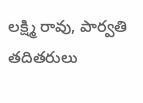లక్ష్మి రావు, పార్వతి తదితరులు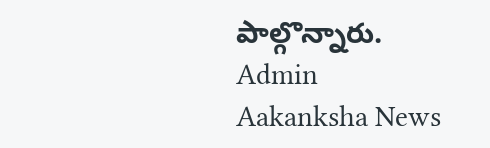పాల్గొన్నారు.
Admin
Aakanksha News